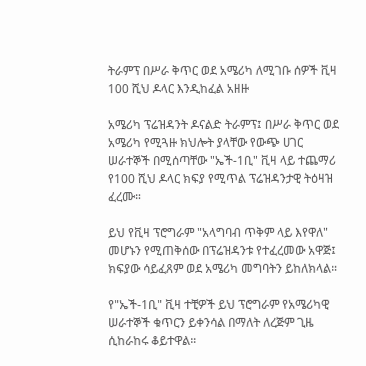ትራምፕ በሥራ ቅጥር ወደ አሜሪካ ለሚገቡ ሰዎች ቪዛ 100 ሺህ ዶላር እንዲከፈል አዘዙ

አሜሪካ ፕሬዝዳንት ዶናልድ ትራምፕ፤ በሥራ ቅጥር ወደ አሜሪካ የሚጓዙ ክህሎት ያላቸው የውጭ ሀገር ሠራተኞች በሚሰጣቸው "ኤች-1ቢ" ቪዛ ላይ ተጨማሪ የ100 ሺህ ዶላር ክፍያ የሚጥል ፕሬዝዳንታዊ ትዕዛዝ ፈረሙ።

ይህ የቪዛ ፕሮግራም "አላግባብ ጥቅም ላይ እየዋለ" መሆኑን የሚጠቅሰው በፕሬዝዳንቱ የተፈረመው አዋጅ፤ ክፍያው ሳይፈጸም ወደ አሜሪካ መግባትን ይከለክላል።

የ"ኤች-1ቢ" ቪዛ ተቺዎች ይህ ፕሮግራም የአሜሪካዊ ሠራተኞች ቁጥርን ይቀንሳል በማለት ለረጅም ጊዜ ሲከራከሩ ቆይተዋል።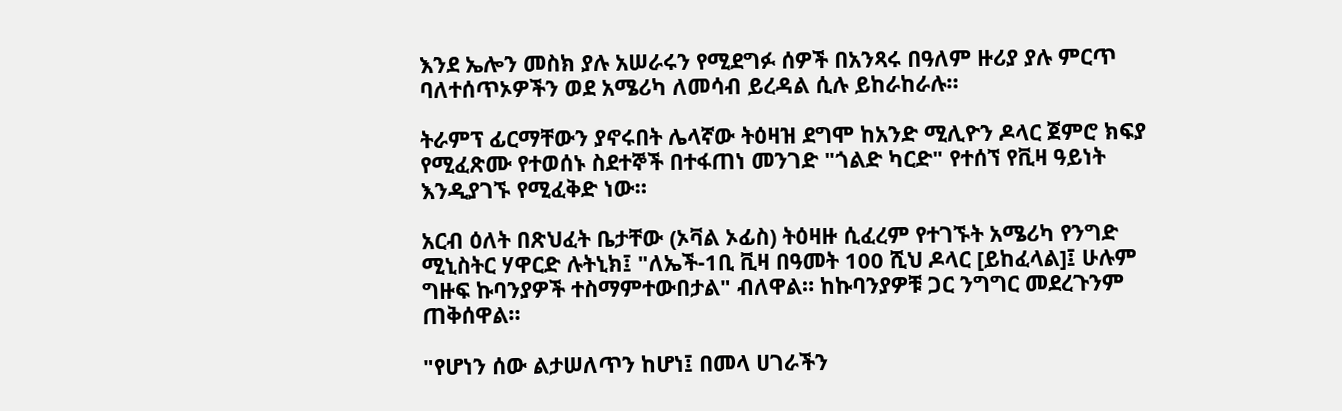እንደ ኤሎን መስክ ያሉ አሠራሩን የሚደግፉ ሰዎች በአንጻሩ በዓለም ዙሪያ ያሉ ምርጥ ባለተሰጥኦዎችን ወደ አሜሪካ ለመሳብ ይረዳል ሲሉ ይከራከራሉ።

ትራምፕ ፊርማቸውን ያኖሩበት ሌላኛው ትዕዛዝ ደግሞ ከአንድ ሚሊዮን ዶላር ጀምሮ ክፍያ የሚፈጽሙ የተወሰኑ ስደተኞች በተፋጠነ መንገድ "ጎልድ ካርድ" የተሰኘ የቪዛ ዓይነት እንዲያገኙ የሚፈቅድ ነው።

አርብ ዕለት በጽህፈት ቤታቸው (ኦቫል ኦፊስ) ትዕዛዙ ሲፈረም የተገኙት አሜሪካ የንግድ ሚኒስትር ሃዋርድ ሉትኒክ፤ "ለኤች-1ቢ ቪዛ በዓመት 100 ሺህ ዶላር [ይከፈላል]፤ ሁሉም ግዙፍ ኩባንያዎች ተስማምተውበታል" ብለዋል። ከኩባንያዎቹ ጋር ንግግር መደረጉንም ጠቅሰዋል።

"የሆነን ሰው ልታሠለጥን ከሆነ፤ በመላ ሀገራችን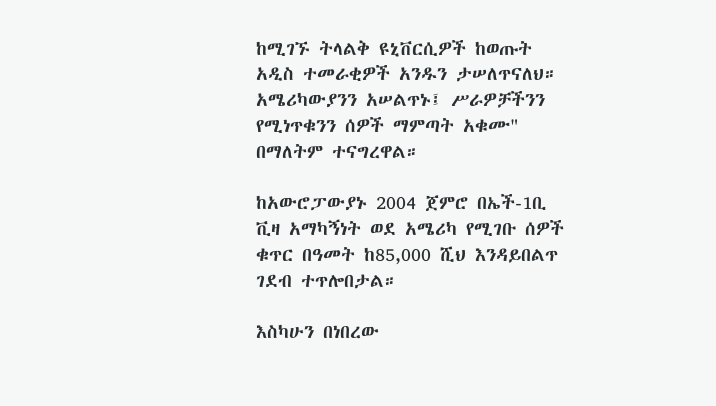ከሚገኙ ትላልቅ ዩኒቨርሲዎች ከወጡት አዲስ ተመራቂዎች አንዱን ታሠለጥናለህ። አሜሪካውያንን አሠልጥኑ፤ ሥራዎቻችንን የሚነጥቁንን ሰዎች ማምጣት አቁሙ" በማለትም ተናግረዋል።

ከአውሮፓውያኑ 2004 ጀምሮ በኤች-1ቢ ቪዛ አማካኝነት ወደ አሜሪካ የሚገቡ ሰዎች ቁጥር በዓመት ከ85,000 ሺህ እንዳይበልጥ ገደብ ተጥሎበታል።

እስካሁን በነበረው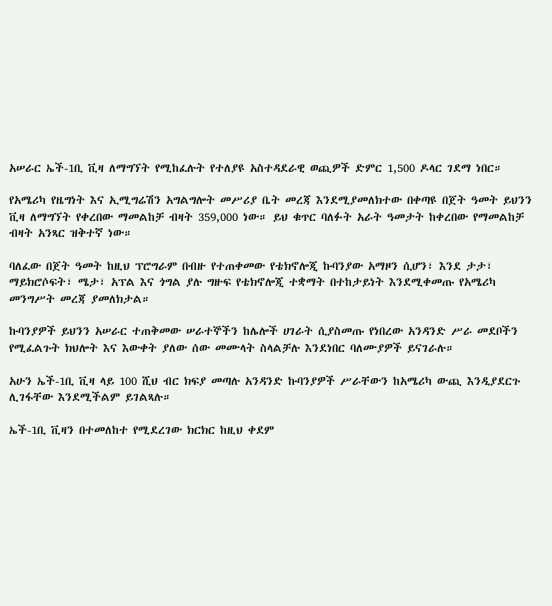አሠራር ኤች-1ቢ ቪዛ ለማግኘት የሚከፈሉት የተለያዩ አስተዳደራዊ ወጪዎች ድምር 1,500 ዶላር ገደማ ነበር።

የአሜሪካ የዜግነት እና ኢሚግሬሽን አግልግሎት መሥሪያ ቤት መረጃ እንደሚያመለክተው በቀጣዩ በጀት ዓመት ይህንን ቪዛ ለማግኘት የቀረበው ማመልከቻ ብዛት 359,000 ነው። ይህ ቁጥር ባለፉት አራት ዓመታት ከቀረበው የማመልከቻ ብዛት አንጻር ዝቅተኛ ነው።

ባለፈው በጀት ዓመት ከዚህ ፕሮግራም በብዙ የተጠቀመው የቴክኖሎጂ ኩባንያው አማዞን ሲሆን፣ እንደ ታታ፣ ማይክሮሶፍት፣ ሜታ፣ አፕል እና ጎግል ያሉ ግዙፍ የቴክኖሎጂ ተቋማት በተከታይነት እንደሚቀመጡ የአሜሪካ መንግሥት መረጃ ያመለክታል።

ኩባንያዎች ይህንን አሠራር ተጠቅመው ሠራተኞችን ከሌሎች ሀገራት ሲያስመጡ የነበረው አንዳንድ ሥራ መደቦችን የሚፈልጉት ክህሎት እና እውቀት ያለው ሰው መሙላት ስላልቻሉ እንደነበር ባለሙያዎች ይናገራሉ።

አሁን ኤች-1ቢ ቪዛ ላይ 100 ሺህ ብር ክፍያ መጣሉ አንዳንድ ኩባንያዎች ሥራቸውን ከአሜሪካ ውጪ እንዲያደርጉ ሊገፋቸው እንደሚችልም ይገልጻሉ።

ኤች-1ቢ ቪዛን በተመለከተ የሚደረገው ክርክር ከዚህ ቀደም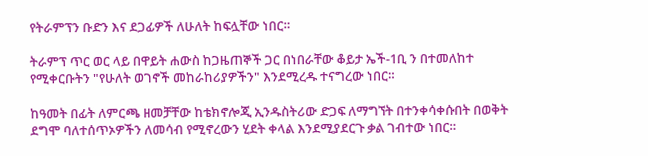የትራምፕን ቡድን እና ደጋፊዎች ለሁለት ከፍሏቸው ነበር።

ትራምፕ ጥር ወር ላይ በዋይት ሐውስ ከጋዜጠኞች ጋር በነበራቸው ቆይታ ኤች-1ቢ ን በተመለከተ የሚቀርቡትን "የሁለት ወገኖች መከራከሪያዎችን" እንደሚረዱ ተናግረው ነበር።

ከዓመት በፊት ለምርጫ ዘመቻቸው ከቴክኖሎጂ ኢንዱስትሪው ድጋፍ ለማግኘት በተንቀሳቀሱበት በወቅት ደግሞ ባለተሰጥኦዎችን ለመሳብ የሚኖረውን ሂደት ቀላል እንደሚያደርጉ ቃል ገብተው ነበር።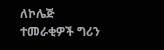ለኮሌጅ ተመራቂዎች ግሪን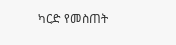ካርድ የመስጠት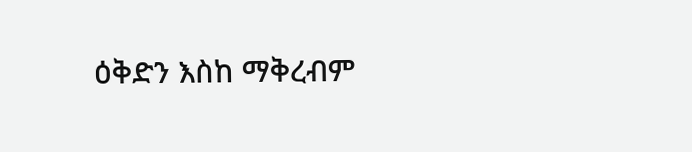ዕቅድን እስከ ማቅረብም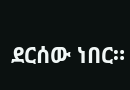ደርሰው ነበር።